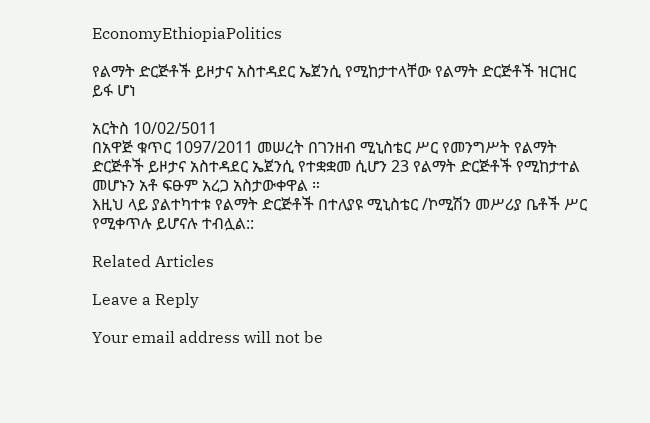EconomyEthiopiaPolitics

የልማት ድርጅቶች ይዞታና አስተዳደር ኤጀንሲ የሚከታተላቸው የልማት ድርጅቶች ዝርዝር ይፋ ሆነ

አርትስ 10/02/5011
በአዋጅ ቁጥር 1097/2011 መሠረት በገንዘብ ሚኒስቴር ሥር የመንግሥት የልማት ድርጅቶች ይዞታና አስተዳደር ኤጀንሲ የተቋቋመ ሲሆን 23 የልማት ድርጅቶች የሚከታተል መሆኑን አቶ ፍፁም አረጋ አስታውቀዋል ።
እዚህ ላይ ያልተካተቱ የልማት ድርጅቶች በተለያዩ ሚኒስቴር /ኮሚሽን መሥሪያ ቤቶች ሥር የሚቀጥሉ ይሆናሉ ተብሏል::

Related Articles

Leave a Reply

Your email address will not be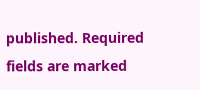published. Required fields are marked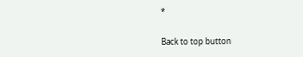*

Back to top button